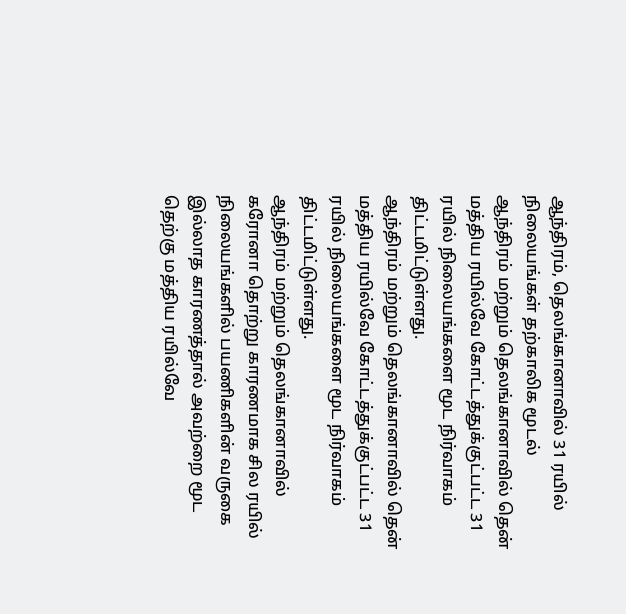ஆந்திரம், தெலங்கானாவில் 31 ரயில் நிலையங்கள் தற்காலிக மூடல்
ஆந்திரம் மற்றும் தெலங்கானாவில் தென் மத்திய ரயில்வே கோட்டத்துக்குட்பட்ட 31 ரயில் நிலையங்களை மூட நிர்வாகம் திட்டமிட்டுள்ளது.
ஆந்திரம் மற்றும் தெலங்கானாவில் தென் மத்திய ரயில்வே கோட்டத்துக்குட்பட்ட 31 ரயில் நிலையங்களை மூட நிர்வாகம் திட்டமிட்டுள்ளது.
ஆந்திரம் மற்றும் தெலங்கானாவில் கரோனா தொற்று காரணமாக சில ரயில் நிலையங்களில் பயணிகளின் வருகை இல்லாத காரணத்தால் அவற்றை மூட தெற்கு மத்திய ரயில்வே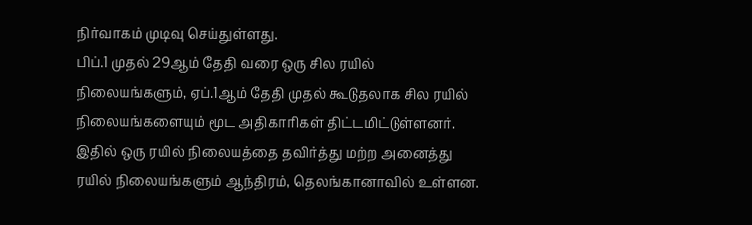நிர்வாகம் முடிவு செய்துள்ளது.
பிப்.1 முதல் 29ஆம் தேதி வரை ஒரு சில ரயில் நிலையங்களும், ஏப்.1ஆம் தேதி முதல் கூடுதலாக சில ரயில் நிலையங்களையும் மூட அதிகாரிகள் திட்டமிட்டுள்ளனர்.
இதில் ஒரு ரயில் நிலையத்தை தவிர்த்து மற்ற அனைத்து ரயில் நிலையங்களும் ஆந்திரம், தெலங்கானாவில் உள்ளன.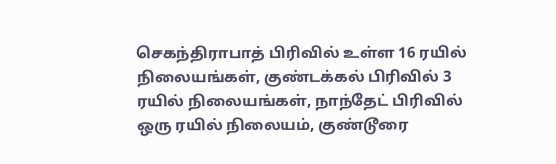செகந்திராபாத் பிரிவில் உள்ள 16 ரயில் நிலையங்கள், குண்டக்கல் பிரிவில் 3 ரயில் நிலையங்கள், நாந்தேட் பிரிவில் ஒரு ரயில் நிலையம், குண்டூரை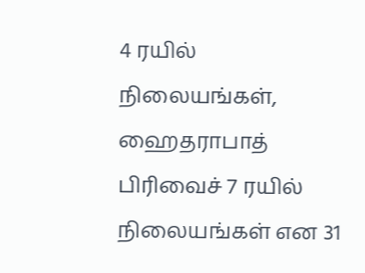4 ரயில் நிலையங்கள், ஹைதராபாத் பிரிவைச் 7 ரயில் நிலையங்கள் என 31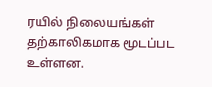ரயில் நிலையங்கள் தற்காலிகமாக மூடப்பட உள்ளன.